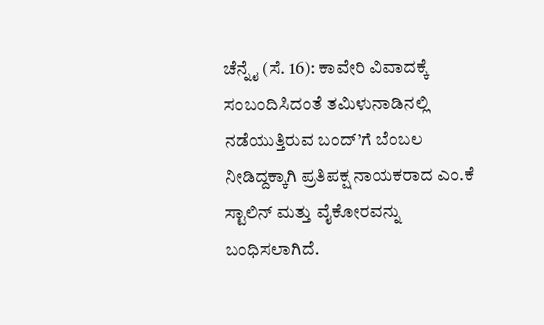ಚೆನ್ನೈ (ಸೆ. 16): ಕಾವೇರಿ ವಿವಾದಕ್ಕೆ ಸಂಬಂದಿಸಿದಂತೆ ತಮಿಳುನಾಡಿನಲ್ಲಿ ನಡೆಯುತ್ತಿರುವ ಬಂದ್’ಗೆ ಬೆಂಬಲ ನೀಡಿದ್ದಕ್ಕಾಗಿ ಪ್ರತಿಪಕ್ಷ ನಾಯಕರಾದ ಎಂ.ಕೆ ಸ್ಟಾಲಿನ್ ಮತ್ತು ವೈಕೋರವನ್ನು ಬಂಧಿಸಲಾಗಿದೆ.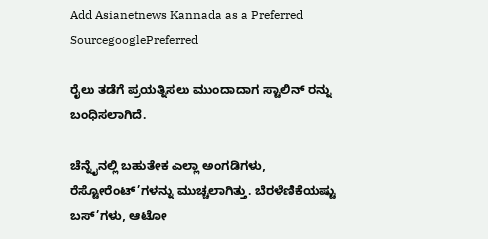Add Asianetnews Kannada as a Preferred SourcegooglePreferred

ರೈಲು ತಡೆಗೆ ಪ್ರಯತ್ನಿಸಲು ಮುಂದಾದಾಗ ಸ್ಟಾಲಿನ್ ರನ್ನು ಬಂಧಿಸಲಾಗಿದೆ.

ಚೆನ್ನೈನಲ್ಲಿ ಬಹುತೇಕ ಎಲ್ಲಾ ಅಂಗಡಿಗಳು, ರೆಸ್ಟೋರೆಂಟ್’ಗಳನ್ನು ಮುಚ್ಚಲಾಗಿತ್ತು. ಬೆರಳೆಣಿಕೆಯಷ್ಟು ಬಸ್’ಗಳು, ಆಟೋ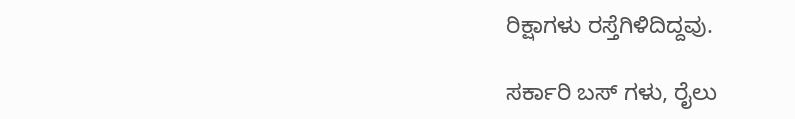ರಿಕ್ಷಾಗಳು ರಸ್ತೆಗಿಳಿದಿದ್ದವು.

ಸರ್ಕಾರಿ ಬಸ್ ಗಳು, ರೈಲು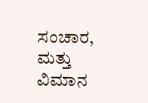ಸಂಚಾರ, ಮತ್ತು ವಿಮಾನ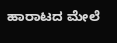ಹಾರಾಟದ ಮೇಲೆ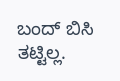ಬಂದ್ ಬಿಸಿ ತಟ್ಟಿಲ್ಲ.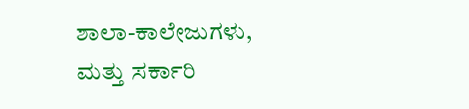ಶಾಲಾ-ಕಾಲೇಜುಗಳು, ಮತ್ತು ಸರ್ಕಾರಿ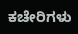ಕಚೇರಿಗಳು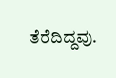ತೆರೆದಿದ್ದವು.